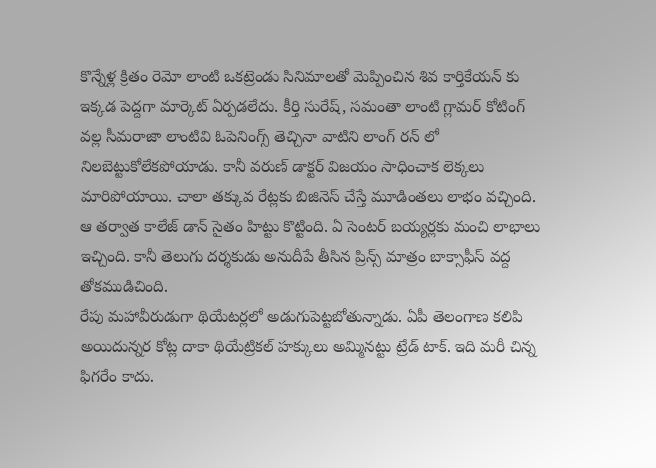కొన్నేళ్ల క్రితం రెమో లాంటి ఒకట్రెండు సినిమాలతో మెప్పించిన శివ కార్తికేయన్ కు ఇక్కడ పెద్దగా మార్కెట్ ఏర్పడలేదు. కీర్తి సురేష్, సమంతా లాంటి గ్లామర్ కోటింగ్ వల్ల సీమరాజా లాంటివి ఓపెనింగ్స్ తెచ్చినా వాటిని లాంగ్ రన్ లో నిలబెట్టుకోలేకపోయాడు. కానీ వరుణ్ డాక్టర్ విజయం సాధించాక లెక్కలు మారిపోయాయి. చాలా తక్కువ రేట్లకు బిజినెస్ చేస్తే మూడింతలు లాభం వచ్చింది. ఆ తర్వాత కాలేజ్ డాన్ సైతం హిట్టు కొట్టింది. ఏ సెంటర్ బయ్యర్లకు మంచి లాభాలు ఇచ్చింది. కానీ తెలుగు దర్శకుడు అనుదీపే తీసిన ప్రిన్స్ మాత్రం బాక్సాఫీస్ వద్ద తోకముడిచింది.
రేపు మహావీరుడుగా థియేటర్లలో అడుగుపెట్టబోతున్నాడు. ఏపీ తెలంగాణ కలిపి అయిదున్నర కోట్ల దాకా థియేట్రికల్ హక్కులు అమ్మినట్టు ట్రేడ్ టాక్. ఇది మరీ చిన్న ఫిగరేం కాదు.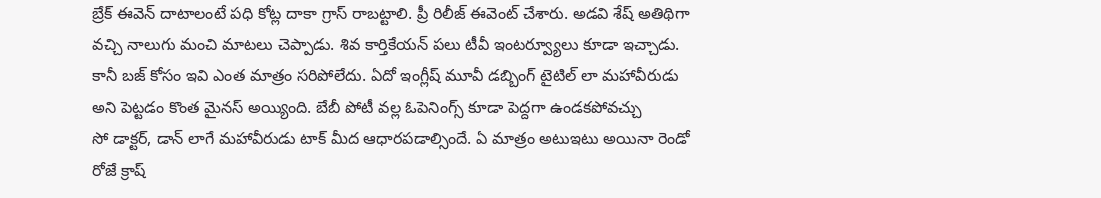బ్రేక్ ఈవెన్ దాటాలంటే పధి కోట్ల దాకా గ్రాస్ రాబట్టాలి. ప్రీ రిలీజ్ ఈవెంట్ చేశారు. అడవి శేష్ అతిథిగా వచ్చి నాలుగు మంచి మాటలు చెప్పాడు. శివ కార్తికేయన్ పలు టీవీ ఇంటర్వ్యూలు కూడా ఇచ్చాడు. కానీ బజ్ కోసం ఇవి ఎంత మాత్రం సరిపోలేదు. ఏదో ఇంగ్లీష్ మూవీ డబ్బింగ్ టైటిల్ లా మహావీరుడు అని పెట్టడం కొంత మైనస్ అయ్యింది. బేబీ పోటీ వల్ల ఓపెనింగ్స్ కూడా పెద్దగా ఉండకపోవచ్చు
సో డాక్టర్, డాన్ లాగే మహావీరుడు టాక్ మీద ఆధారపడాల్సిందే. ఏ మాత్రం అటుఇటు అయినా రెండో రోజే క్రాష్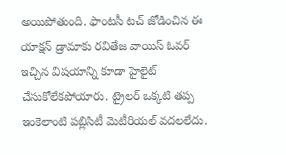అయిపోతుంది. ఫాంటసీ టచ్ జోడించిన ఈ యాక్షన్ డ్రామాకు రవితేజ వాయిస్ ఓవర్ ఇచ్చిన విషయాన్ని కూడా హైలైట్ చేసుకోలేకపోయారు. ట్రైలర్ ఒక్కటి తప్ప ఇంకెలాంటి పబ్లిసిటీ మెటీరియల్ వదలలేదు.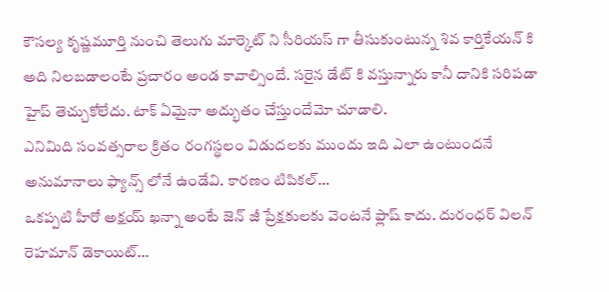కౌసల్య కృష్ణమూర్తి నుంచి తెలుగు మార్కెట్ ని సీరియస్ గా తీసుకుంటున్న శివ కార్తికేయన్ కి అది నిలబడాలంటే ప్రచారం అండ కావాల్సిందే. సరైన డేట్ కి వస్తున్నారు కానీ దానికి సరిపడా హైప్ తెచ్చుకోలేదు. టాక్ ఏమైనా అద్భుతం చేస్తుందేమో చూడాలి.
ఎనిమిది సంవత్సరాల క్రితం రంగస్థలం విడుదలకు ముందు ఇది ఎలా ఉంటుందనే అనుమానాలు ఫ్యాన్స్ లోనే ఉండేవి. కారణం టిపికల్…
ఒకప్పటి హీరో అక్షయ్ ఖన్నా అంటే జెన్ జీ ప్రేక్షకులకు వెంటనే ఫ్లాష్ కాదు. దురంధర్ విలన్ రెహమాన్ డెకాయిట్…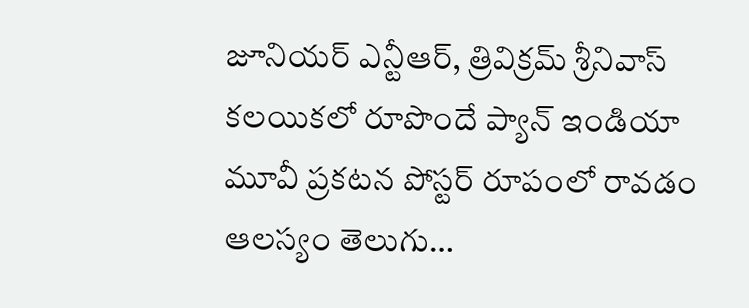జూనియర్ ఎన్టీఆర్, త్రివిక్రమ్ శ్రీనివాస్ కలయికలో రూపొందే ప్యాన్ ఇండియా మూవీ ప్రకటన పోస్టర్ రూపంలో రావడం ఆలస్యం తెలుగు…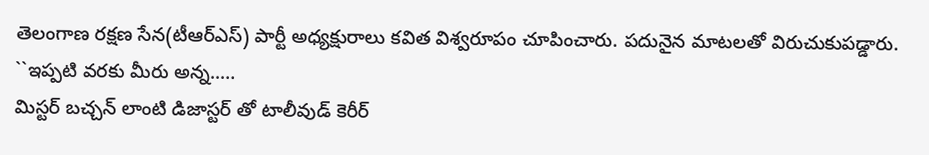తెలంగాణ రక్షణ సేన(టీఆర్ఎస్) పార్టీ అధ్యక్షురాలు కవిత విశ్వరూపం చూపించారు. పదునైన మాటలతో విరుచుకుపడ్డారు. ``ఇప్పటి వరకు మీరు అన్న..…
మిస్టర్ బచ్చన్ లాంటి డిజాస్టర్ తో టాలీవుడ్ కెరీర్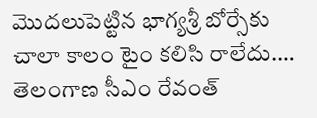మొదలుపెట్టిన భాగ్యశ్రీ బోర్సేకు చాలా కాలం టైం కలిసి రాలేదు.…
తెలంగాణ సీఎం రేవంత్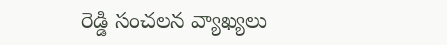రెడ్డి సంచలన వ్యాఖ్యలు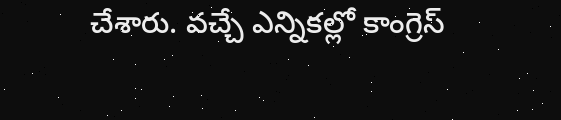చేశారు. వచ్చే ఎన్నికల్లో కాంగ్రెస్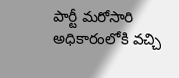పార్టీ మరోసారి అధికారంలోకి వచ్చి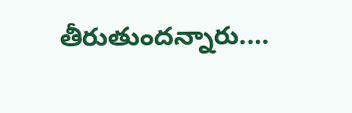తీరుతుందన్నారు.…